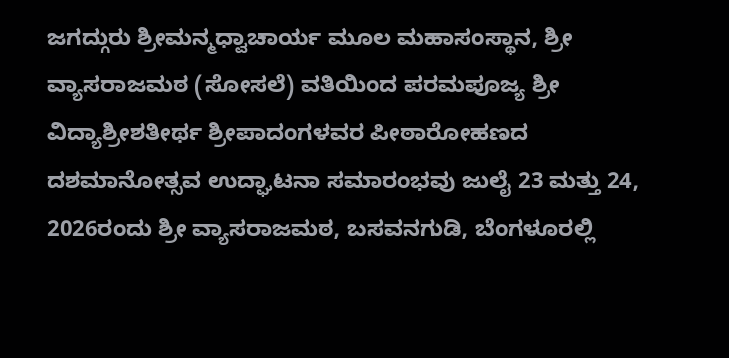ಜಗದ್ಗುರು ಶ್ರೀಮನ್ಮಧ್ವಾಚಾರ್ಯ ಮೂಲ ಮಹಾಸಂಸ್ಥಾನ, ಶ್ರೀ ವ್ಯಾಸರಾಜಮಠ (ಸೋಸಲೆ) ವತಿಯಿಂದ ಪರಮಪೂಜ್ಯ ಶ್ರೀ ವಿದ್ಯಾಶ್ರೀಶತೀರ್ಥ ಶ್ರೀಪಾದಂಗಳವರ ಪೀಠಾರೋಹಣದ ದಶಮಾನೋತ್ಸವ ಉದ್ಘಾಟನಾ ಸಮಾರಂಭವು ಜುಲೈ 23 ಮತ್ತು 24, 2026ರಂದು ಶ್ರೀ ವ್ಯಾಸರಾಜಮಠ, ಬಸವನಗುಡಿ, ಬೆಂಗಳೂರಲ್ಲಿ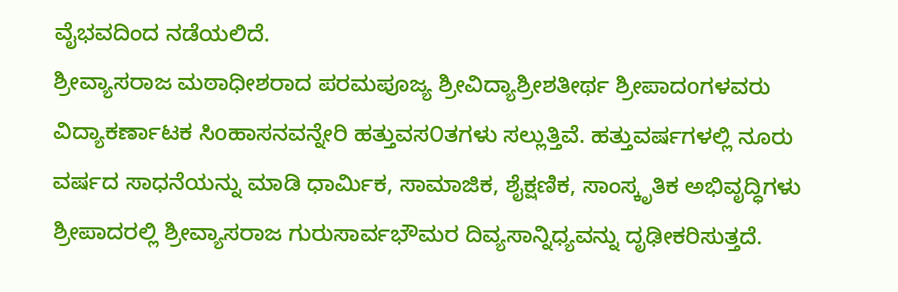ವೈಭವದಿಂದ ನಡೆಯಲಿದೆ.
ಶ್ರೀವ್ಯಾಸರಾಜ ಮಠಾಧೀಶರಾದ ಪರಮಪೂಜ್ಯ ಶ್ರೀವಿದ್ಯಾಶ್ರೀಶತೀರ್ಥ ಶ್ರೀಪಾದoಗಳವರು ವಿದ್ಯಾಕರ್ಣಾಟಕ ಸಿoಹಾಸನವನ್ನೇರಿ ಹತ್ತುವಸ೦ತಗಳು ಸಲ್ಲುತ್ತಿವೆ. ಹತ್ತುವರ್ಷಗಳಲ್ಲಿ ನೂರು ವರ್ಷದ ಸಾಧನೆಯನ್ನು ಮಾಡಿ ಧಾರ್ಮಿಕ, ಸಾಮಾಜಿಕ, ಶೈಕ್ಷಣಿಕ, ಸಾಂಸ್ಕೃತಿಕ ಅಭಿವೃದ್ಧಿಗಳು ಶ್ರೀಪಾದರಲ್ಲಿ ಶ್ರೀವ್ಯಾಸರಾಜ ಗುರುಸಾರ್ವಭೌಮರ ದಿವ್ಯಸಾನ್ನಿಧ್ಯವನ್ನು ದೃಢೀಕರಿಸುತ್ತದೆ.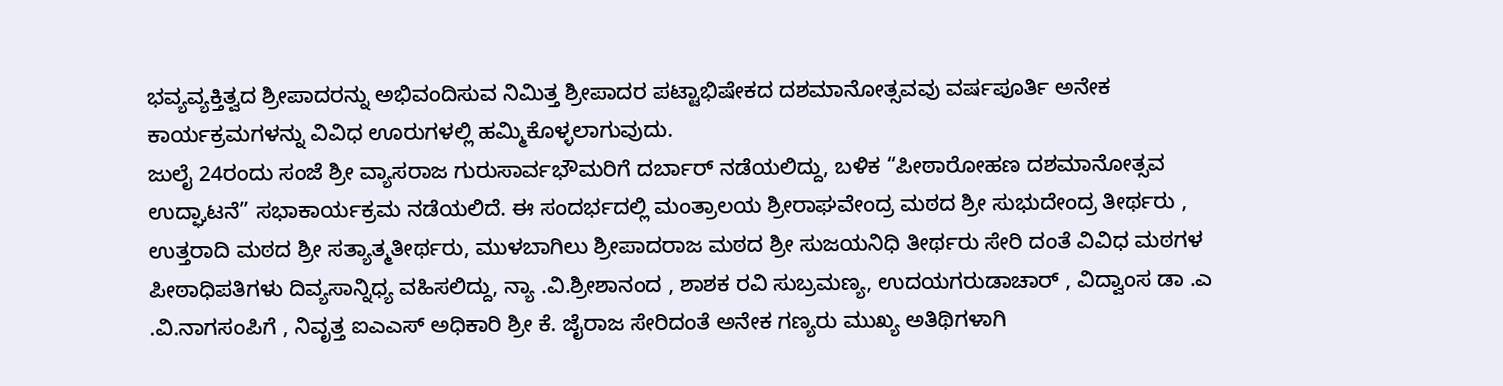ಭವ್ಯವ್ಯಕ್ತಿತ್ವದ ಶ್ರೀಪಾದರನ್ನು ಅಭಿವಂದಿಸುವ ನಿಮಿತ್ತ ಶ್ರೀಪಾದರ ಪಟ್ಟಾಭಿಷೇಕದ ದಶಮಾನೋತ್ಸವವು ವರ್ಷಪೂರ್ತಿ ಅನೇಕ ಕಾರ್ಯಕ್ರಮಗಳನ್ನು ವಿವಿಧ ಊರುಗಳಲ್ಲಿ ಹಮ್ಮಿಕೊಳ್ಳಲಾಗುವುದು.
ಜುಲೈ 24ರಂದು ಸಂಜೆ ಶ್ರೀ ವ್ಯಾಸರಾಜ ಗುರುಸಾರ್ವಭೌಮರಿಗೆ ದರ್ಬಾರ್ ನಡೆಯಲಿದ್ದು, ಬಳಿಕ “ಪೀಠಾರೋಹಣ ದಶಮಾನೋತ್ಸವ ಉದ್ಘಾಟನೆ” ಸಭಾಕಾರ್ಯಕ್ರಮ ನಡೆಯಲಿದೆ. ಈ ಸಂದರ್ಭದಲ್ಲಿ ಮಂತ್ರಾಲಯ ಶ್ರೀರಾಘವೇಂದ್ರ ಮಠದ ಶ್ರೀ ಸುಭುದೇಂದ್ರ ತೀರ್ಥರು , ಉತ್ತರಾದಿ ಮಠದ ಶ್ರೀ ಸತ್ಯಾತ್ಮತೀರ್ಥರು, ಮುಳಬಾಗಿಲು ಶ್ರೀಪಾದರಾಜ ಮಠದ ಶ್ರೀ ಸುಜಯನಿಧಿ ತೀರ್ಥರು ಸೇರಿ ದಂತೆ ವಿವಿಧ ಮಠಗಳ ಪೀಠಾಧಿಪತಿಗಳು ದಿವ್ಯಸಾನ್ನಿಧ್ಯ ವಹಿಸಲಿದ್ದು, ನ್ಯಾ .ವಿ.ಶ್ರೀಶಾನಂದ , ಶಾಶಕ ರವಿ ಸುಬ್ರಮಣ್ಯ, ಉದಯಗರುಡಾಚಾರ್ , ವಿದ್ವಾಂಸ ಡಾ .ಎ .ವಿ.ನಾಗಸಂಪಿಗೆ , ನಿವೃತ್ತ ಐಎಎಸ್ ಅಧಿಕಾರಿ ಶ್ರೀ ಕೆ. ಜೈರಾಜ ಸೇರಿದಂತೆ ಅನೇಕ ಗಣ್ಯರು ಮುಖ್ಯ ಅತಿಥಿಗಳಾಗಿ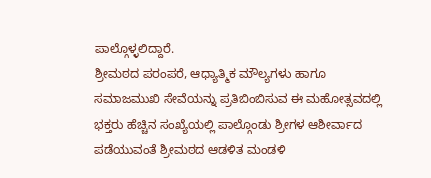ಪಾಲ್ಗೊಳ್ಳಲಿದ್ದಾರೆ.
ಶ್ರೀಮಠದ ಪರಂಪರೆ, ಆಧ್ಯಾತ್ಮಿಕ ಮೌಲ್ಯಗಳು ಹಾಗೂ ಸಮಾಜಮುಖಿ ಸೇವೆಯನ್ನು ಪ್ರತಿಬಿಂಬಿಸುವ ಈ ಮಹೋತ್ಸವದಲ್ಲಿ ಭಕ್ತರು ಹೆಚ್ಚಿನ ಸಂಖ್ಯೆಯಲ್ಲಿ ಪಾಲ್ಗೊಂಡು ಶ್ರೀಗಳ ಆಶೀರ್ವಾದ ಪಡೆಯುವಂತೆ ಶ್ರೀಮಠದ ಆಡಳಿತ ಮಂಡಳಿ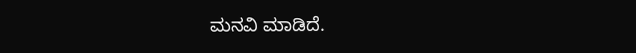ಮನವಿ ಮಾಡಿದೆ.